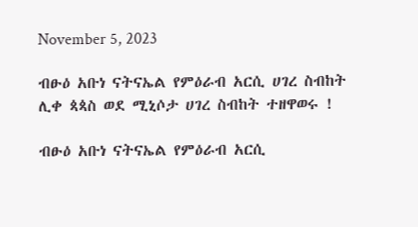November 5, 2023

ብፁዕ አቡነ ናትናኤል የምዕራብ አርሲ ሀገረ ስብከት ሊቀ ጳጳስ ወደ ሚኒሶታ ሀገረ ስብከት ተዘዋወሩ !

ብፁዕ አቡነ ናትናኤል የምዕራብ አርሲ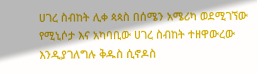ሀገረ ስብከት ሊቀ ጳጳስ በሰሜን አሜሪካ ወደሚገኘው የሚኒሶታ እና አካባቢው ሀገረ ስብከት ተዘዋውረው እንዲያገለግሉ ቅዱስ ሲኖዶስ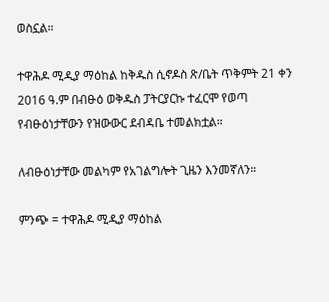ወስኗል።

ተዋሕዶ ሚዲያ ማዕከል ከቅዱስ ሲኖዶስ ጽ/ቤት ጥቅምት 21 ቀን 2016 ዓ.ም በብፁዕ ወቅዱስ ፓትርያርኩ ተፈርሞ የወጣ የብፁዕነታቸውን የዝውውር ደብዳቤ ተመልክቷል።

ለብፁዕነታቸው መልካም የአገልግሎት ጊዜን እንመኛለን።

ምንጭ = ተዋሕዶ ሚዲያ ማዕከል